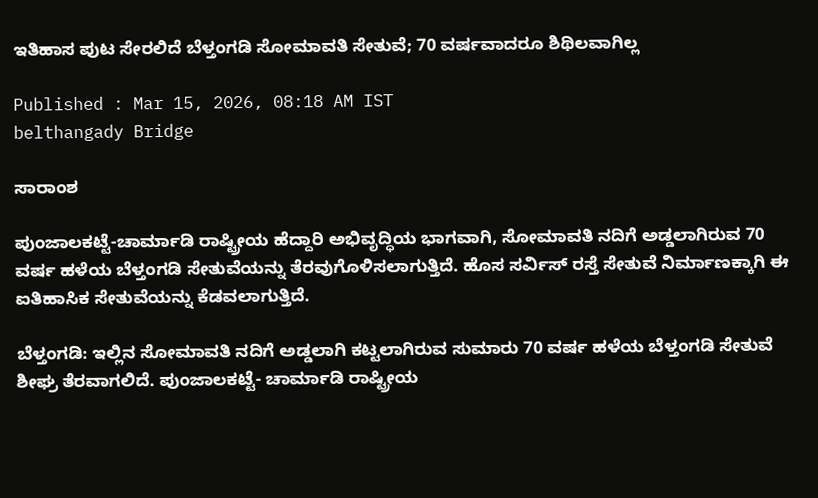ಇತಿಹಾಸ ಪುಟ ಸೇರಲಿದೆ ಬೆಳ್ತಂಗಡಿ ಸೋಮಾವತಿ ಸೇತುವೆ; 70 ವರ್ಷವಾದರೂ ಶಿಥಿಲವಾಗಿಲ್ಲ

Published : Mar 15, 2026, 08:18 AM IST
belthangady Bridge

ಸಾರಾಂಶ

ಪುಂಜಾಲಕಟ್ಟೆ-ಚಾರ್ಮಾಡಿ ರಾಷ್ಟ್ರೀಯ ಹೆದ್ದಾರಿ ಅಭಿವೃದ್ಧಿಯ ಭಾಗವಾಗಿ, ಸೋಮಾವತಿ ನದಿಗೆ ಅಡ್ಡಲಾಗಿರುವ 70 ವರ್ಷ ಹಳೆಯ ಬೆಳ್ತಂಗಡಿ ಸೇತುವೆಯನ್ನು ತೆರವುಗೊಳಿಸಲಾಗುತ್ತಿದೆ. ಹೊಸ ಸರ್ವಿಸ್ ರಸ್ತೆ ಸೇತುವೆ ನಿರ್ಮಾಣಕ್ಕಾಗಿ ಈ ಐತಿಹಾಸಿಕ ಸೇತುವೆಯನ್ನು ಕೆಡವಲಾಗುತ್ತಿದೆ.

ಬೆಳ್ತಂಗಡಿ: ಇಲ್ಲಿನ ಸೋಮಾವತಿ ನದಿಗೆ ಅಡ್ಡಲಾಗಿ ಕಟ್ಟಲಾಗಿರುವ ಸುಮಾರು 70 ವರ್ಷ ಹಳೆಯ ಬೆಳ್ತಂಗಡಿ ಸೇತುವೆ ಶೀಘ್ರ ತೆರವಾಗಲಿದೆ. ಪುಂಜಾಲಕಟ್ಟೆ- ಚಾರ್ಮಾಡಿ ರಾಷ್ಟ್ರೀಯ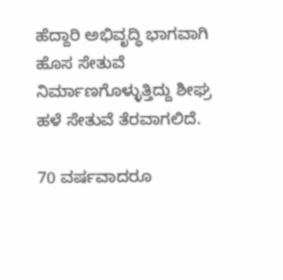ಹೆದ್ದಾರಿ ಅಭಿವೃದ್ಧಿ ಭಾಗವಾಗಿ ಹೊಸ ಸೇತುವೆ ನಿರ್ಮಾಣಗೊಳ್ಳುತ್ತಿದ್ದು ಶೀಘ್ರ ಹಳೆ ಸೇತುವೆ ತೆರವಾಗಲಿದೆ.

70 ವರ್ಷವಾದರೂ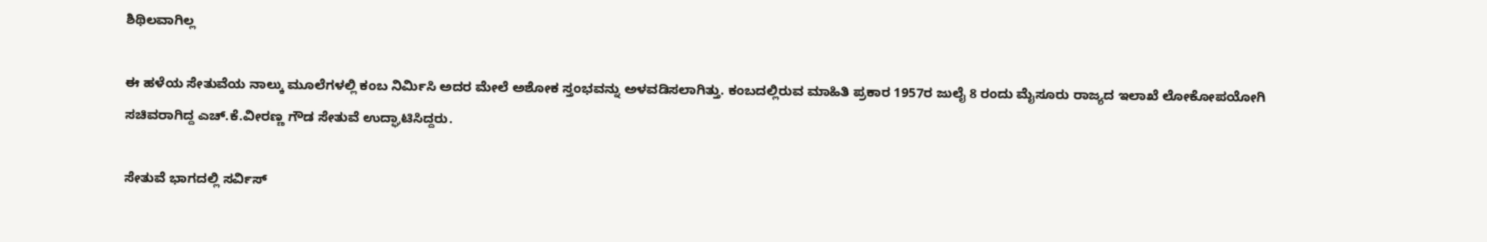ಶಿಥಿಲವಾಗಿಲ್ಲ

ಈ ಹಳೆಯ ಸೇತುವೆಯ ನಾಲ್ಕು ಮೂಲೆಗಳಲ್ಲಿ ಕಂಬ ನಿರ್ಮಿಸಿ ಅದರ ಮೇಲೆ ಅಶೋಕ ಸ್ತಂಭವನ್ನು ಅಳವಡಿಸಲಾಗಿತ್ತು. ಕಂಬದಲ್ಲಿರುವ ಮಾಹಿತಿ ಪ್ರಕಾರ 1957ರ ಜುಲೈ 8 ರಂದು ಮೈಸೂರು ರಾಜ್ಯದ ಇಲಾಖೆ ಲೋಕೋಪಯೋಗಿ ಸಚಿವರಾಗಿದ್ದ ಎಚ್.ಕೆ.ವೀರಣ್ಣ ಗೌಡ ಸೇತುವೆ ಉದ್ಘಾಟಿಸಿದ್ದರು.

ಸೇತುವೆ ಭಾಗದಲ್ಲಿ ಸರ್ವಿಸ್‌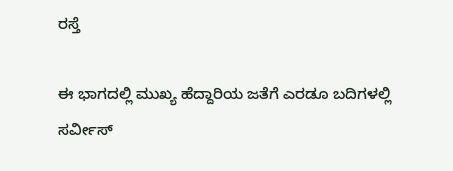ರಸ್ತೆ

ಈ ಭಾಗದಲ್ಲಿ ಮುಖ್ಯ ಹೆದ್ದಾರಿಯ ಜತೆಗೆ ಎರಡೂ ಬದಿಗಳಲ್ಲಿ ಸರ್ವೀಸ್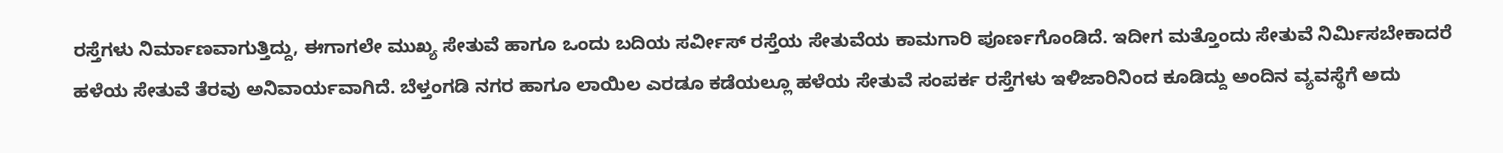ರಸ್ತೆಗಳು ನಿರ್ಮಾಣವಾಗುತ್ತಿದ್ದು, ಈಗಾಗಲೇ ಮುಖ್ಯ ಸೇತುವೆ ಹಾಗೂ ಒಂದು ಬದಿಯ ಸರ್ವೀಸ್ ರಸ್ತೆಯ ಸೇತುವೆಯ ಕಾಮಗಾರಿ ಪೂರ್ಣಗೊಂಡಿದೆ. ಇದೀಗ ಮತ್ತೊಂದು ಸೇತುವೆ ನಿರ್ಮಿಸಬೇಕಾದರೆ ಹಳೆಯ ಸೇತುವೆ ತೆರವು ಅನಿವಾರ್ಯವಾಗಿದೆ. ಬೆಳ್ತಂಗಡಿ ನಗರ ಹಾಗೂ ಲಾಯಿಲ ಎರಡೂ ಕಡೆಯಲ್ಲೂ ಹಳೆಯ ಸೇತುವೆ ಸಂಪರ್ಕ ರಸ್ತೆಗಳು ಇಳಿಜಾರಿನಿಂದ ಕೂಡಿದ್ದು ಅಂದಿನ ವ್ಯವಸ್ಥೆಗೆ ಅದು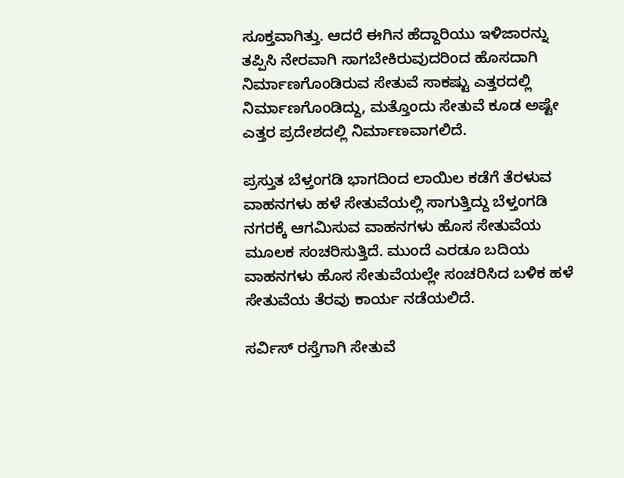ಸೂಕ್ತವಾಗಿತ್ತು. ಆದರೆ ಈಗಿನ ಹೆದ್ದಾರಿಯು ಇಳಿಜಾರನ್ನು ತಪ್ಪಿಸಿ ನೇರವಾಗಿ ಸಾಗಬೇಕಿರುವುದರಿಂದ ಹೊಸದಾಗಿ ನಿರ್ಮಾಣಗೊಂಡಿರುವ ಸೇತುವೆ ಸಾಕಷ್ಟು ಎತ್ತರದಲ್ಲಿ ನಿರ್ಮಾಣಗೊಂಡಿದ್ದು, ಮತ್ತೊಂದು ಸೇತುವೆ ಕೂಡ ಅಷ್ಟೇ ಎತ್ತರ ಪ್ರದೇಶದಲ್ಲಿ ನಿರ್ಮಾಣವಾಗಲಿದೆ.

ಪ್ರಸ್ತುತ ಬೆಳ್ತಂಗಡಿ ಭಾಗದಿಂದ ಲಾಯಿಲ ಕಡೆಗೆ ತೆರಳುವ ವಾಹನಗಳು ಹಳೆ ಸೇತುವೆಯಲ್ಲಿ ಸಾಗುತ್ತಿದ್ದು ಬೆಳ್ತಂಗಡಿ ನಗರಕ್ಕೆ ಆಗಮಿಸುವ ವಾಹನಗಳು ಹೊಸ ಸೇತುವೆಯ ಮೂಲಕ ಸಂಚರಿಸುತ್ತಿದೆ. ಮುಂದೆ ಎರಡೂ ಬದಿಯ ವಾಹನಗಳು ಹೊಸ ಸೇತುವೆಯಲ್ಲೇ ಸಂಚರಿಸಿದ ಬಳಿಕ ಹಳೆ ಸೇತುವೆಯ ತೆರವು ಕಾರ್ಯ ನಡೆಯಲಿದೆ.

ಸರ್ವಿಸ್‌ ರಸ್ತೆಗಾಗಿ ಸೇತುವೆ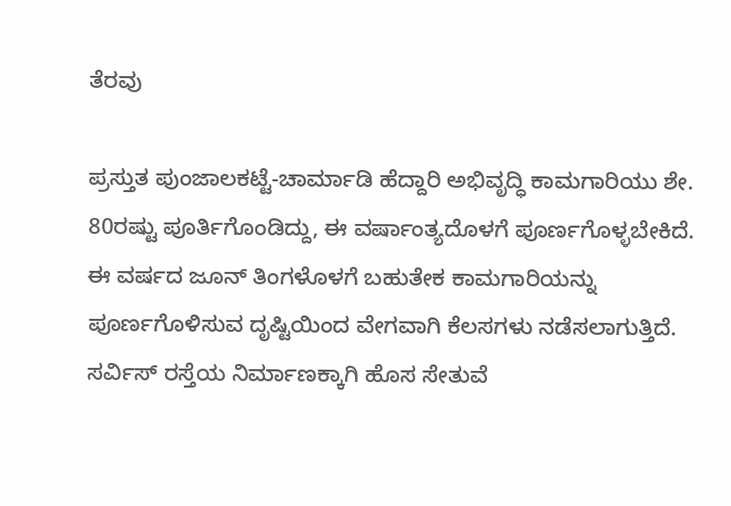ತೆರವು

ಪ್ರಸ್ತುತ ಪುಂಜಾಲಕಟ್ಟೆ-ಚಾರ್ಮಾಡಿ ಹೆದ್ದಾರಿ ಅಭಿವೃದ್ಧಿ ಕಾಮಗಾರಿಯು ಶೇ. 80ರಷ್ಟು ಪೂರ್ತಿಗೊಂಡಿದ್ದು, ಈ ವರ್ಷಾಂತ್ಯದೊಳಗೆ ಪೂರ್ಣಗೊಳ್ಳಬೇಕಿದೆ. ಈ ವರ್ಷದ ಜೂನ್ ತಿಂಗಳೊಳಗೆ ಬಹುತೇಕ ಕಾಮಗಾರಿಯನ್ನು ಪೂರ್ಣಗೊಳಿಸುವ ದೃಷ್ಟಿಯಿಂದ ವೇಗವಾಗಿ ಕೆಲಸಗಳು ನಡೆಸಲಾಗುತ್ತಿದೆ. ಸರ್ವಿಸ್ ರಸ್ತೆಯ ನಿರ್ಮಾಣಕ್ಕಾಗಿ ಹೊಸ ಸೇತುವೆ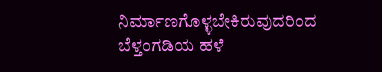ನಿರ್ಮಾಣಗೊಳ್ಳಬೇಕಿರುವುದರಿಂದ ಬೆಳ್ತಂಗಡಿಯ ಹಳೆ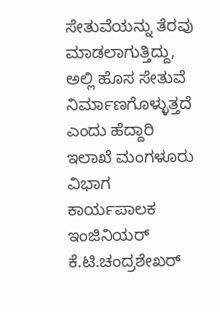ಸೇತುವೆಯನ್ನು ತೆರವು ಮಾಡಲಾಗುತ್ತಿದ್ದು, ಅಲ್ಲಿ ಹೊಸ ಸೇತುವೆ ನಿರ್ಮಾಣಗೊಳ್ಳುತ್ತದೆ ಎಂದು ಹೆದ್ದಾರಿ ಇಲಾಖೆ ಮಂಗಳೂರು ವಿಭಾಗ ಕಾರ್ಯಪಾಲಕ ಇಂಜಿನಿಯರ್ ಕೆ.ಟಿ.ಚಂದ್ರಶೇಖರ್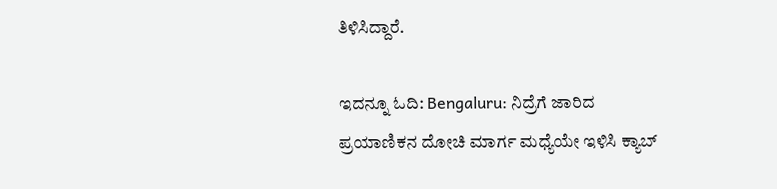ತಿಳಿಸಿದ್ದಾರೆ.

ಇದನ್ನೂ ಓದಿ: Bengaluru: ನಿದ್ರೆಗೆ ಜಾರಿದ ಪ್ರಯಾಣಿಕನ ದೋಚಿ ಮಾರ್ಗ ಮಧ್ಯೆಯೇ ಇಳಿಸಿ ಕ್ಯಾಬ್‌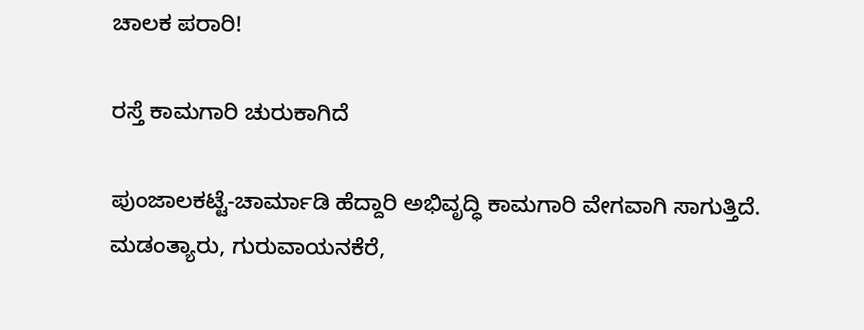ಚಾಲಕ ಪರಾರಿ!

ರಸ್ತೆ ಕಾಮಗಾರಿ ಚುರುಕಾಗಿದೆ

ಪುಂಜಾಲಕಟ್ಟೆ-ಚಾರ್ಮಾಡಿ ಹೆದ್ದಾರಿ ಅಭಿವೃದ್ಧಿ ಕಾಮಗಾರಿ ವೇಗವಾಗಿ ಸಾಗುತ್ತಿದೆ. ಮಡಂತ್ಯಾರು, ಗುರುವಾಯನಕೆರೆ,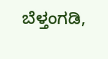ಬೆಳ್ತಂಗಡಿ,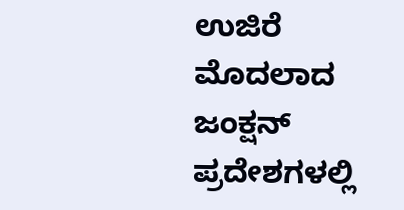ಉಜಿರೆ ಮೊದಲಾದ ಜಂಕ್ಷನ್ ಪ್ರದೇಶಗಳಲ್ಲಿ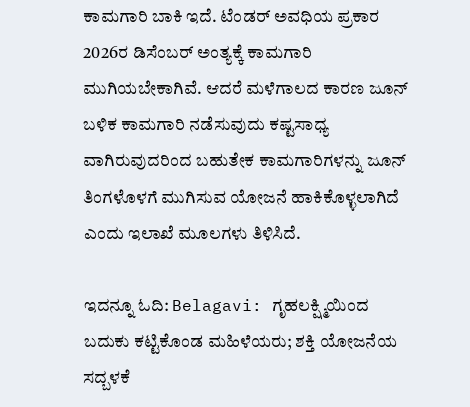ಕಾಮಗಾರಿ ಬಾಕಿ ಇದೆ. ಟೆಂಡರ್ ಅವಧಿಯ ಪ್ರಕಾರ 2026ರ ಡಿಸೆಂಬರ್ ಅಂತ್ಯಕ್ಕೆ ಕಾಮಗಾರಿ ಮುಗಿಯಬೇಕಾಗಿವೆ. ಆದರೆ ಮಳೆಗಾಲದ ಕಾರಣ ಜೂನ್ ಬಳಿಕ ಕಾಮಗಾರಿ ನಡೆಸುವುದು ಕಷ್ಟಸಾಧ್ಯ ವಾಗಿರುವುದರಿಂದ ಬಹುತೇಕ ಕಾಮಗಾರಿಗಳನ್ನು ಜೂನ್ ತಿಂಗಳೊಳಗೆ ಮುಗಿಸುವ ಯೋಜನೆ ಹಾಕಿಕೊಳ್ಳಲಾಗಿದೆ ಎಂದು ಇಲಾಖೆ ಮೂಲಗಳು ತಿಳಿಸಿದೆ.

ಇದನ್ನೂ ಓದಿ: Belagavi: ಗೃಹಲಕ್ಷ್ಮಿಯಿಂದ ಬದುಕು ಕಟ್ಟಿಕೊಂಡ ಮಹಿಳೆಯರು; ಶಕ್ತಿ ಯೋಜನೆಯ ಸದ್ಬಳಕೆ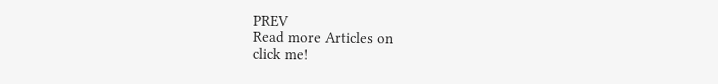PREV
Read more Articles on
click me!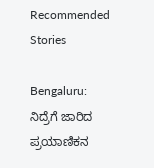Recommended Stories

Bengaluru: ನಿದ್ರೆಗೆ ಜಾರಿದ ಪ್ರಯಾಣಿಕನ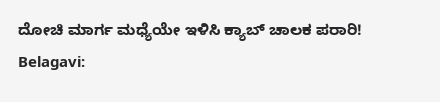ದೋಚಿ ಮಾರ್ಗ ಮಧ್ಯೆಯೇ ಇಳಿಸಿ ಕ್ಯಾಬ್‌ ಚಾಲಕ ಪರಾರಿ!
Belagavi: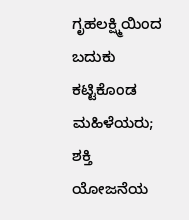ಗೃಹಲಕ್ಷ್ಮಿಯಿಂದ ಬದುಕು ಕಟ್ಟಿಕೊಂಡ ಮಹಿಳೆಯರು; ಶಕ್ತಿ ಯೋಜನೆಯ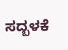ಸದ್ಬಳಕೆ